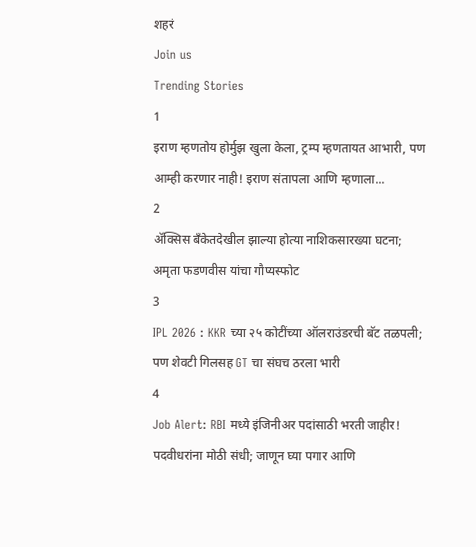शहरं
Join us
Trending Stories
1
इराण म्हणतोय होर्मुझ खुला केला, ट्रम्प म्हणतायत आभारी, पण आम्ही करणार नाही! इराण संतापला आणि म्हणाला...
2
ॲक्सिस बँकेतदेखील झाल्या होत्या नाशिकसारख्या घटना; अमृता फडणवीस यांचा गौप्यस्फोट
3
IPL 2026 : KKR च्या २५ कोटींच्या ऑलराउंडरची बॅट तळपली; पण शेवटी गिलसह GT चा संघच ठरला भारी
4
Job Alert: RBI मध्ये इंजिनीअर पदांसाठी भरती जाहीर! पदवीधरांना मोठी संधी; जाणून घ्या पगार आणि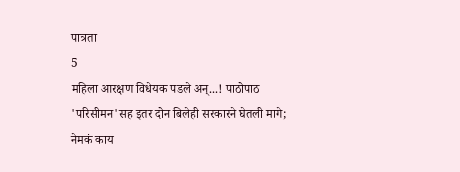पात्रता
5
महिला आरक्षण विधेयक पडले अन्...! पाठोपाठ 'परिसीमन'सह इतर दोन बिलेही सरकारने घेतली मागे; नेमकं काय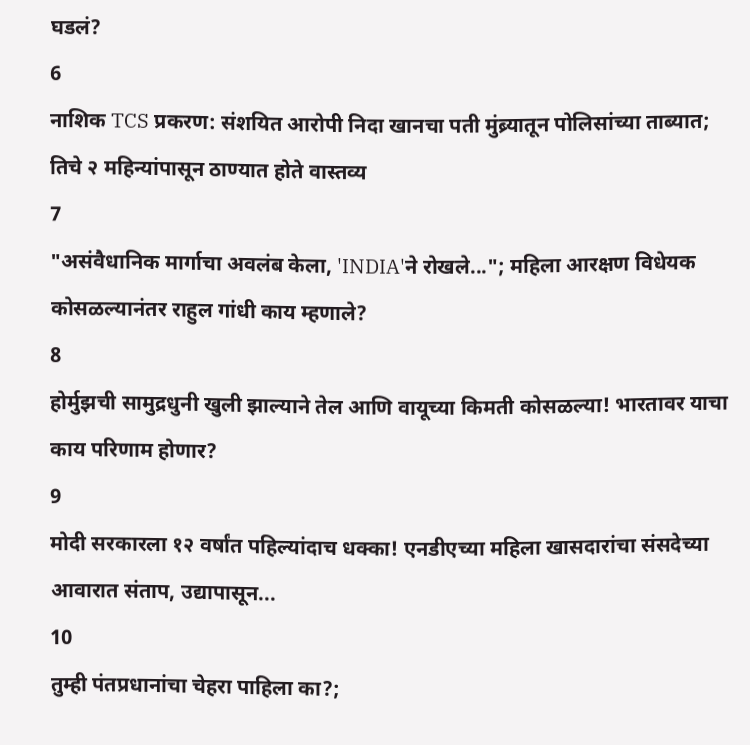घडलं?
6
नाशिक TCS प्रकरण: संशयित आरोपी निदा खानचा पती मुंब्र्यातून पोलिसांच्या ताब्यात; तिचे २ महिन्यांपासून ठाण्यात होते वास्तव्य
7
"असंवैधानिक मार्गाचा अवलंब केला, 'INDIA'ने रोखले..."; महिला आरक्षण विधेयक कोसळल्यानंतर राहुल गांधी काय म्हणाले?
8
होर्मुझची सामुद्रधुनी खुली झाल्याने तेल आणि वायूच्या किमती कोसळल्या! भारतावर याचा काय परिणाम होणार?
9
मोदी सरकारला १२ वर्षांत पहिल्यांदाच धक्का! एनडीएच्या महिला खासदारांचा संसदेच्या आवारात संताप, उद्यापासून...
10
तुम्ही पंतप्रधानांचा चेहरा पाहिला का?;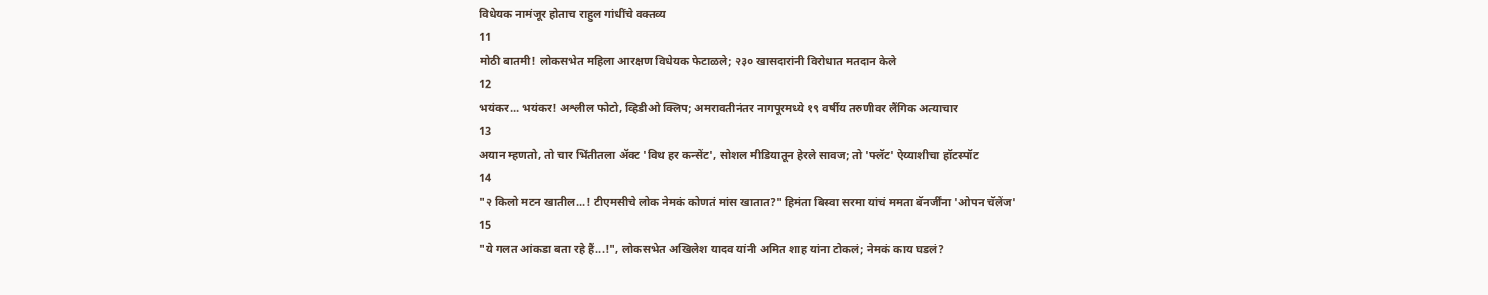विधेयक नामंजूर होताच राहुल गांधींचे वक्तव्य
11
मोठी बातमी! लोकसभेत महिला आरक्षण विधेयक फेटाळले; २३० खासदारांनी विरोधात मतदान केले
12
भयंकर... भयंकर! अश्लील फोटो, व्हिडीओ क्लिप; अमरावतीनंतर नागपूरमध्ये १९ वर्षीय तरुणीवर लैंगिक अत्याचार
13
अयान म्हणतो, तो चार भिंतीतला अ‍ॅक्ट 'विथ हर कन्सेंट', सोशल मीडियातून हेरले सावज; तो 'फ्लॅट' ऐय्याशीचा हॉटस्पॉट
14
"२ किलो मटन खातील...! टीएमसीचे लोक नेमकं कोणतं मांस खातात?" हिमंता बिस्वा सरमा यांचं ममता बॅनर्जींना 'ओपन चॅलेंज'
15
"ये गलत आंकडा बता रहे हैं...!", लोकसभेत अखिलेश यादव यांनी अमित शाह यांना टोकलं; नेमकं काय घडलं?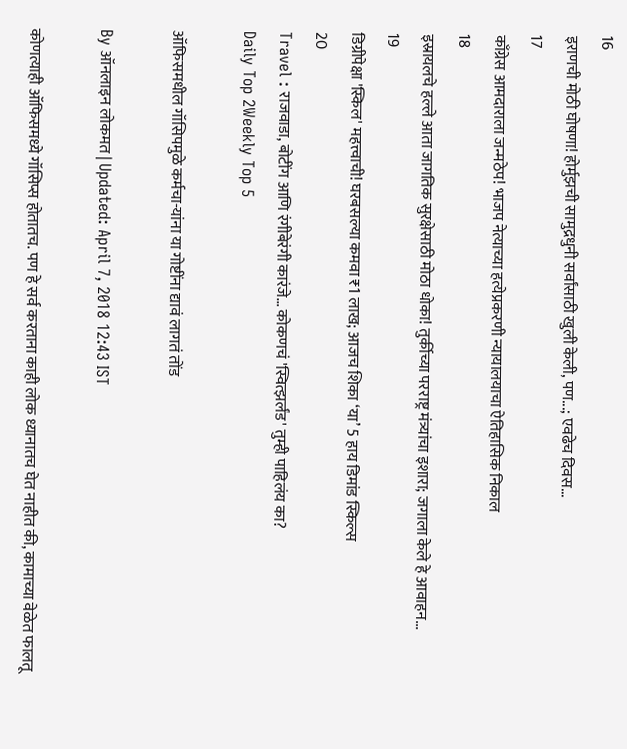16
इराणची मोठी घोषणा! होर्मुझची सामुद्रधुनी सर्वांसाठी खुली केली, पण...; एवढेच दिवस...
17
काँग्रेस आमदाराला जन्मठेप! भाजप नेत्याच्या हत्येप्रकरणी न्यायालयाचा ऐतिहासिक निकाल
18
इस्रायलचे हल्ले आता जागतिक सुरक्षेसाठी मोठा धोका! तुर्कीच्या परराष्ट्र मंत्र्यांचा इशारा; जगाला केले हे आवाहन...
19
डिग्रीपेक्षा 'स्किल' महत्त्वाची! घरबसल्या कमवा ₹1 लाख; आजच शिका ‘या’ 5 हाय डिमांड स्किल्स
20
Travel : राजवाडा, बोटींग आणि रंगीबेरंगी कारंजे… कोकणचं 'स्वित्झर्लंड' तुम्ही पाहिलंय का?
Daily Top 2Weekly Top 5

ऑफिसमधील गॉसिपमुळे कर्मचा-यांना या गोष्टींना द्यावं लागतं तोंड

By ऑनलाइन लोकमत | Updated: April 7, 2018 12:43 IST

कोणत्याही ऑफिसमध्ये गॉसिप्स होतातच. पण हे सर्व करताना काही लोक ध्यानातच घेत नाहीत की, कामाच्या वेळेत फालतू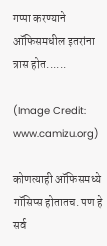गप्पा करण्याने ऑफिसमधील इतरांना त्रास होत......

(Image Credit: www.camizu.org)

कोणत्याही ऑफिसमध्ये गॉसिप्स होतातच. पण हे सर्व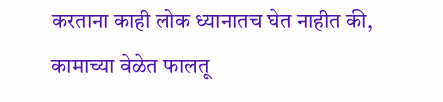करताना काही लोक ध्यानातच घेत नाहीत की, कामाच्या वेळेत फालतू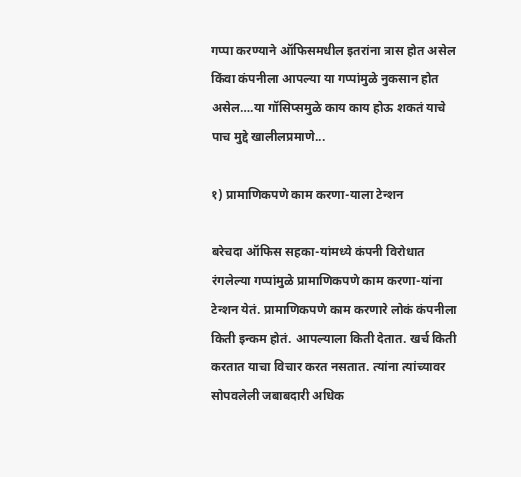गप्पा करण्याने ऑफिसमधील इतरांना त्रास होत असेल किंवा कंपनीला आपल्या या गप्पांमुळे नुकसान होत असेल….या गॉसिप्समुळे काय काय होऊ शकतं याचे पाच मुद्दे खालीलप्रमाणे...

१) प्रामाणिकपणे काम करणा-याला टेन्शन

बरेचदा ऑफिस सहका-यांमध्ये कंपनी विरोधात रंगलेल्या गप्पांमुळे प्रामाणिकपणे काम करणा-यांना टेन्शन येतं. प्रामाणिकपणे काम करणारे लोकं कंपनीला किती इन्कम होतं. आपल्याला किती देतात. खर्च किती करतात याचा विचार करत नसतात. त्यांना त्यांच्यावर सोपवलेली जबाबदारी अधिक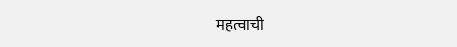महत्वाची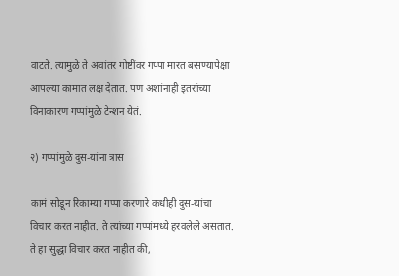वाटते. त्यामुळे ते अवांतर गोष्टींवर गप्पा मारत बसण्यापेक्षा आपल्या कामात लक्ष देतात. पण अशांनाही इतरांच्या विनाकारण गप्पांमुळे टेन्शन येतं.

२) गप्पांमुळे दुस-यांना त्रास

कामं सोडून रिकाम्या गप्पा करणारे कधीही दुस-यांचा विचार करत नाहीत. ते त्यांच्या गप्पांमध्ये हरवलेले असतात. ते हा सुद्धा विचार करत नाहीत की,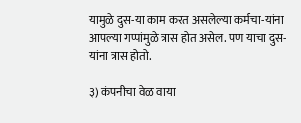यामुळे दुस-या काम करत असलेल्या कर्मचा-यांना आपल्या गप्पांमुळे त्रास होत असेल. पण याचा दुस-यांना त्रास होतो.

३) कंपनीचा वेळ वाया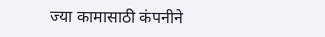ज्या कामासाठी कंपनीने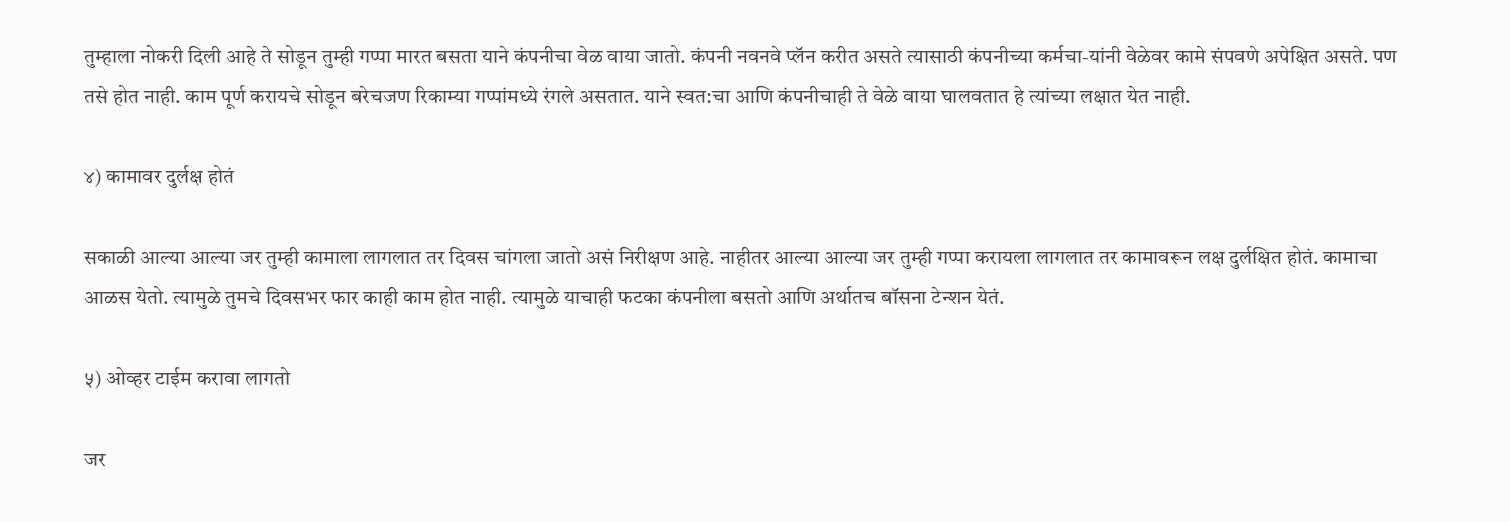तुम्हाला नोकरी दिली आहे ते सोडून तुम्ही गप्पा मारत बसता याने कंपनीचा वेळ वाया जातो. कंपनी नवनवे प्लॅन करीत असते त्यासाठी कंपनीच्या कर्मचा-यांनी वेळेवर कामे संपवणे अपेक्षित असते. पण तसे होत नाही. काम पूर्ण करायचे सोडून बरेचजण रिकाम्या गप्पांमध्ये रंगले असतात. याने स्वत:चा आणि कंपनीचाही ते वेळे वाया घालवतात हे त्यांच्या लक्षात येत नाही.

४) कामावर दुर्लक्ष होतं

सकाळी आल्या आल्या जर तुम्ही कामाला लागलात तर दिवस चांगला जातो असं निरीक्षण आहे. नाहीतर आल्या आल्या जर तुम्ही गप्पा करायला लागलात तर कामावरून लक्ष दुर्लक्षित होतं. कामाचा आळस येतो. त्यामुळे तुमचे दिवसभर फार काही काम होत नाही. त्यामुळे याचाही फटका कंपनीला बसतो आणि अर्थातच बॉसना टेन्शन येतं.

५) ओव्हर टाईम करावा लागतो

जर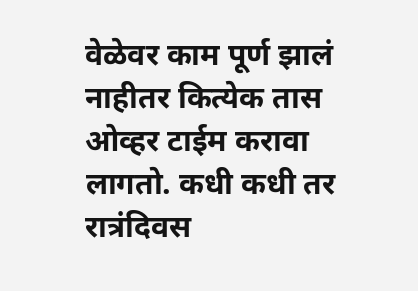वेळेवर काम पूर्ण झालं नाहीतर कित्येक तास ओव्हर टाईम करावा लागतो. कधी कधी तर रात्रंदिवस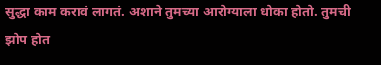सुद्धा काम करावं लागतं. अशाने तुमच्या आरोग्याला धोका होतो. तुमची झोप होत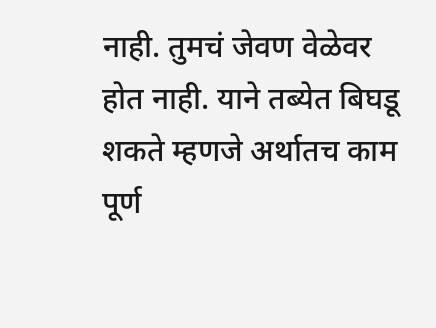नाही. तुमचं जेवण वेळेवर होत नाही. याने तब्येत बिघडू शकते म्हणजे अर्थातच काम पूर्ण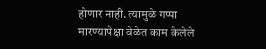होणार नाही. त्यामुळे गप्पा मारण्यापेक्षा वेळेत काम केलेले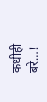कधीही बरे…!